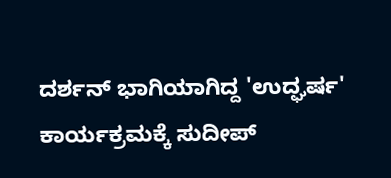ದರ್ಶನ್ ಭಾಗಿಯಾಗಿದ್ದ 'ಉದ್ಘರ್ಷ' ಕಾರ್ಯಕ್ರಮಕ್ಕೆ ಸುದೀಪ್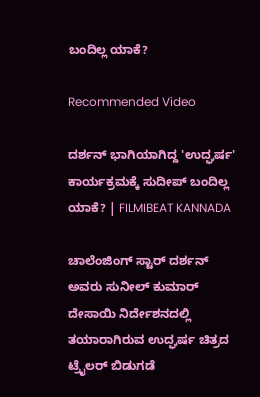ಬಂದಿಲ್ಲ ಯಾಕೆ?

Recommended Video

ದರ್ಶನ್ ಭಾಗಿಯಾಗಿದ್ದ 'ಉದ್ಘರ್ಷ' ಕಾರ್ಯಕ್ರಮಕ್ಕೆ ಸುದೀಪ್ ಬಂದಿಲ್ಲ ಯಾಕೆ? | FILMIBEAT KANNADA

ಚಾಲೆಂಜಿಂಗ್ ಸ್ಟಾರ್ ದರ್ಶನ್ ಅವರು ಸುನೀಲ್ ಕುಮಾರ್ ದೇಸಾಯಿ ನಿರ್ದೇಶನದಲ್ಲಿ ತಯಾರಾಗಿರುವ ಉದ್ಘರ್ಷ ಚಿತ್ರದ ಟ್ರೈಲರ್ ಬಿಡುಗಡೆ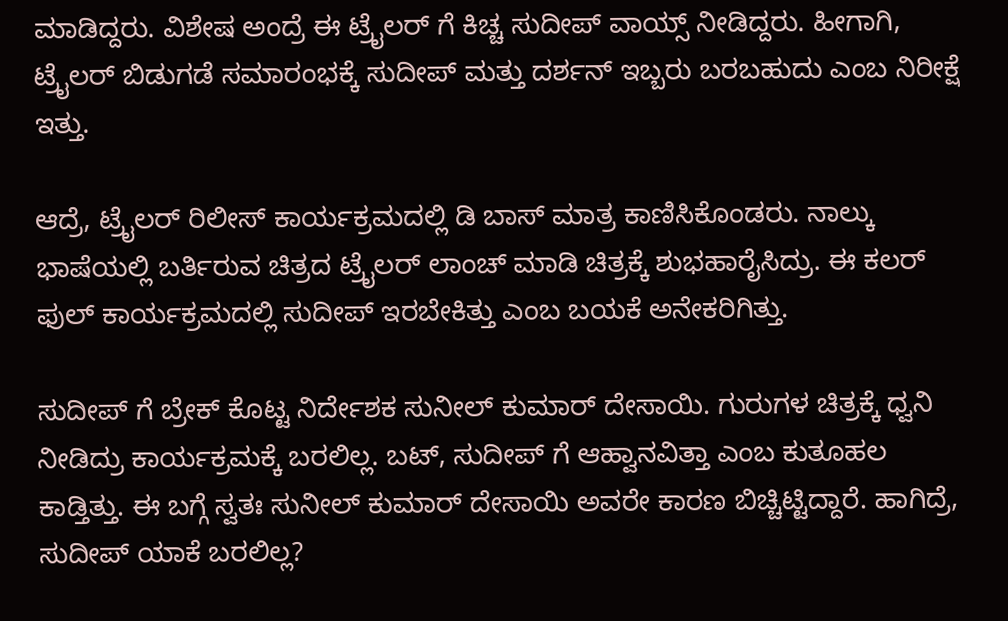ಮಾಡಿದ್ದರು. ವಿಶೇಷ ಅಂದ್ರೆ ಈ ಟ್ರೈಲರ್ ಗೆ ಕಿಚ್ಚ ಸುದೀಪ್ ವಾಯ್ಸ್ ನೀಡಿದ್ದರು. ಹೀಗಾಗಿ, ಟ್ರೈಲರ್ ಬಿಡುಗಡೆ ಸಮಾರಂಭಕ್ಕೆ ಸುದೀಪ್ ಮತ್ತು ದರ್ಶನ್ ಇಬ್ಬರು ಬರಬಹುದು ಎಂಬ ನಿರೀಕ್ಷೆ ಇತ್ತು.

ಆದ್ರೆ, ಟ್ರೈಲರ್ ರಿಲೀಸ್ ಕಾರ್ಯಕ್ರಮದಲ್ಲಿ ಡಿ ಬಾಸ್ ಮಾತ್ರ ಕಾಣಿಸಿಕೊಂಡರು. ನಾಲ್ಕು ಭಾಷೆಯಲ್ಲಿ ಬರ್ತಿರುವ ಚಿತ್ರದ ಟ್ರೈಲರ್ ಲಾಂಚ್ ಮಾಡಿ ಚಿತ್ರಕ್ಕೆ ಶುಭಹಾರೈಸಿದ್ರು. ಈ ಕಲರ್ ಫುಲ್ ಕಾರ್ಯಕ್ರಮದಲ್ಲಿ ಸುದೀಪ್ ಇರಬೇಕಿತ್ತು ಎಂಬ ಬಯಕೆ ಅನೇಕರಿಗಿತ್ತು.

ಸುದೀಪ್ ಗೆ ಬ್ರೇಕ್ ಕೊಟ್ಟ ನಿರ್ದೇಶಕ ಸುನೀಲ್ ಕುಮಾರ್ ದೇಸಾಯಿ. ಗುರುಗಳ ಚಿತ್ರಕ್ಕೆ ಧ್ವನಿ ನೀಡಿದ್ರು ಕಾರ್ಯಕ್ರಮಕ್ಕೆ ಬರಲಿಲ್ಲ. ಬಟ್, ಸುದೀಪ್ ಗೆ ಆಹ್ವಾನವಿತ್ತಾ ಎಂಬ ಕುತೂಹಲ ಕಾಡ್ತಿತ್ತು. ಈ ಬಗ್ಗೆ ಸ್ವತಃ ಸುನೀಲ್ ಕುಮಾರ್ ದೇಸಾಯಿ ಅವರೇ ಕಾರಣ ಬಿಚ್ಚಿಟ್ಟಿದ್ದಾರೆ. ಹಾಗಿದ್ರೆ, ಸುದೀಪ್ ಯಾಕೆ ಬರಲಿಲ್ಲ?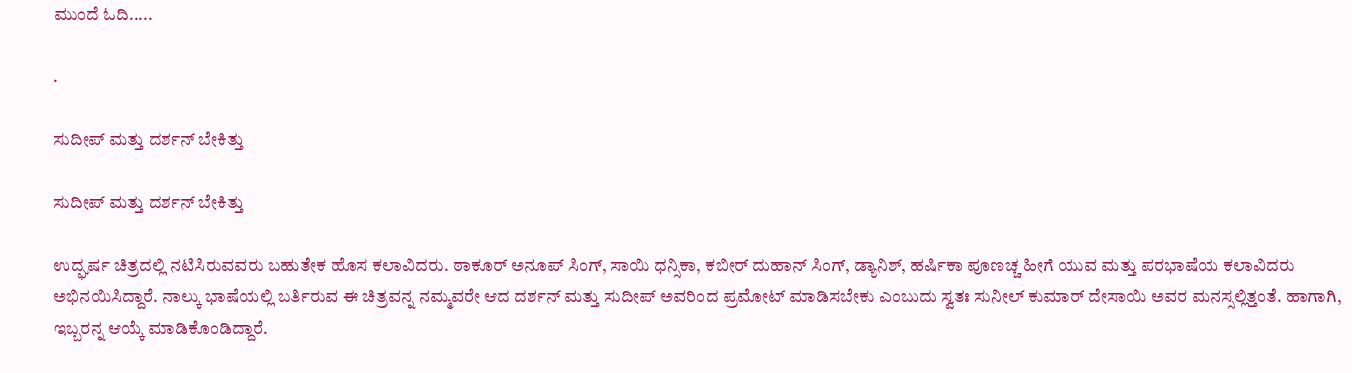ಮುಂದೆ ಓದಿ.....

.

ಸುದೀಪ್ ಮತ್ತು ದರ್ಶನ್ ಬೇಕಿತ್ತು

ಸುದೀಪ್ ಮತ್ತು ದರ್ಶನ್ ಬೇಕಿತ್ತು

ಉದ್ಘರ್ಷ ಚಿತ್ರದಲ್ಲಿ ನಟಿಸಿರುವವರು ಬಹುತೇಕ ಹೊಸ ಕಲಾವಿದರು. ಠಾಕೂರ್ ಅನೂಪ್ ಸಿಂಗ್, ಸಾಯಿ ಧನ್ಸಿಕಾ, ಕಬೀರ್ ದುಹಾನ್ ಸಿಂಗ್, ಡ್ಯಾನಿಶ್, ಹರ್ಷಿಕಾ ಪೂಣಚ್ಚ ಹೀಗೆ ಯುವ ಮತ್ತು ಪರಭಾಷೆಯ ಕಲಾವಿದರು ಅಭಿನಯಿಸಿದ್ದಾರೆ. ನಾಲ್ಕು ಭಾಷೆಯಲ್ಲಿ ಬರ್ತಿರುವ ಈ ಚಿತ್ರವನ್ನ ನಮ್ಮವರೇ ಆದ ದರ್ಶನ್ ಮತ್ತು ಸುದೀಪ್ ಅವರಿಂದ ಪ್ರಮೋಟ್ ಮಾಡಿಸಬೇಕು ಎಂಬುದು ಸ್ವತಃ ಸುನೀಲ್ ಕುಮಾರ್ ದೇಸಾಯಿ ಅವರ ಮನಸ್ಸಲ್ಲಿತ್ತಂತೆ. ಹಾಗಾಗಿ, ಇಬ್ಬರನ್ನ ಆಯ್ಕೆ ಮಾಡಿಕೊಂಡಿದ್ದಾರೆ.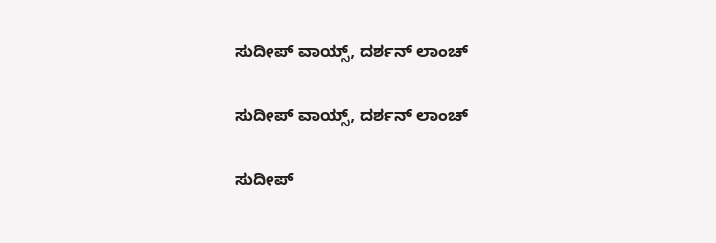ಸುದೀಪ್ ವಾಯ್ಸ್, ದರ್ಶನ್ ಲಾಂಚ್

ಸುದೀಪ್ ವಾಯ್ಸ್, ದರ್ಶನ್ ಲಾಂಚ್

ಸುದೀಪ್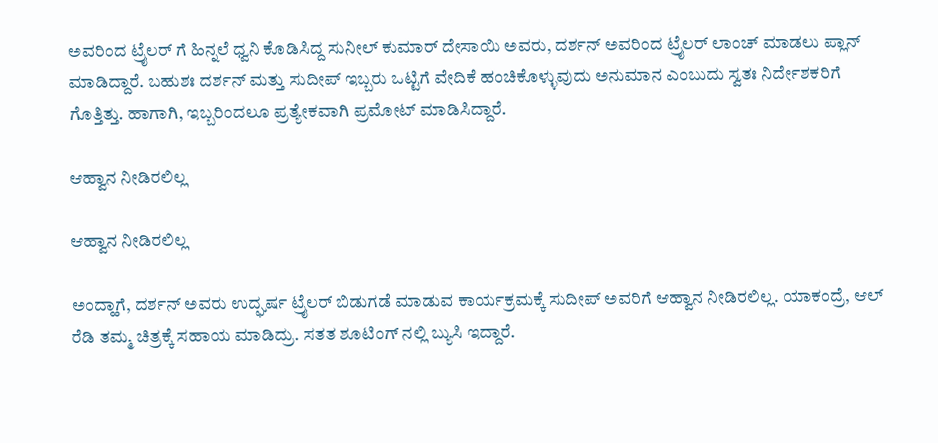ಅವರಿಂದ ಟ್ರೈಲರ್ ಗೆ ಹಿನ್ನಲೆ ಧ್ವನಿ ಕೊಡಿಸಿದ್ದ ಸುನೀಲ್ ಕುಮಾರ್ ದೇಸಾಯಿ ಅವರು, ದರ್ಶನ್ ಅವರಿಂದ ಟ್ರೈಲರ್ ಲಾಂಚ್ ಮಾಡಲು ಪ್ಲಾನ್ ಮಾಡಿದ್ದಾರೆ. ಬಹುಶಃ ದರ್ಶನ್ ಮತ್ತು ಸುದೀಪ್ ಇಬ್ಬರು ಒಟ್ಟಿಗೆ ವೇದಿಕೆ ಹಂಚಿಕೊಳ್ಳುವುದು ಅನುಮಾನ ಎಂಬುದು ಸ್ವತಃ ನಿರ್ದೇಶಕರಿಗೆ ಗೊತ್ತಿತ್ತು. ಹಾಗಾಗಿ, ಇಬ್ಬರಿಂದಲೂ ಪ್ರತ್ಯೇಕವಾಗಿ ಪ್ರಮೋಟ್ ಮಾಡಿಸಿದ್ದಾರೆ.

ಆಹ್ವಾನ ನೀಡಿರಲಿಲ್ಲ

ಆಹ್ವಾನ ನೀಡಿರಲಿಲ್ಲ

ಅಂದ್ಹಾಗೆ, ದರ್ಶನ್ ಅವರು ಉದ್ಘರ್ಷ ಟ್ರೈಲರ್ ಬಿಡುಗಡೆ ಮಾಡುವ ಕಾರ್ಯಕ್ರಮಕ್ಕೆ ಸುದೀಪ್ ಅವರಿಗೆ ಆಹ್ವಾನ ನೀಡಿರಲಿಲ್ಲ. ಯಾಕಂದ್ರೆ, ಆಲ್ ರೆಡಿ ತಮ್ಮ ಚಿತ್ರಕ್ಕೆ ಸಹಾಯ ಮಾಡಿದ್ರು. ಸತತ ಶೂಟಿಂಗ್ ನಲ್ಲಿ ಬ್ಯುಸಿ ಇದ್ದಾರೆ.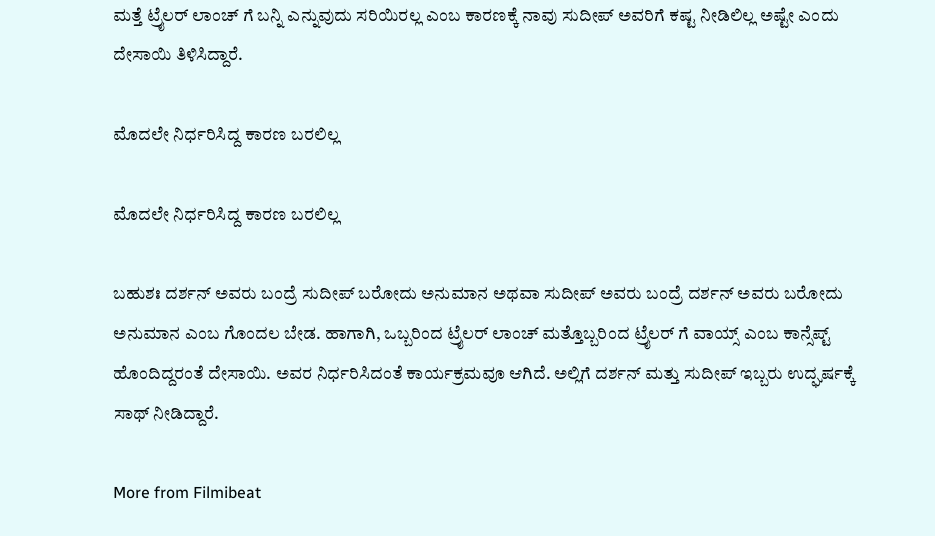ಮತ್ತೆ ಟ್ರೈಲರ್ ಲಾಂಚ್ ಗೆ ಬನ್ನಿ ಎನ್ನುವುದು ಸರಿಯಿರಲ್ಲ ಎಂಬ ಕಾರಣಕ್ಕೆ ನಾವು ಸುದೀಪ್ ಅವರಿಗೆ ಕಷ್ಟ ನೀಡಿಲಿಲ್ಲ ಅಷ್ಟೇ ಎಂದು ದೇಸಾಯಿ ತಿಳಿಸಿದ್ದಾರೆ.

ಮೊದಲೇ ನಿರ್ಧರಿಸಿದ್ದ ಕಾರಣ ಬರಲಿಲ್ಲ

ಮೊದಲೇ ನಿರ್ಧರಿಸಿದ್ದ ಕಾರಣ ಬರಲಿಲ್ಲ

ಬಹುಶಃ ದರ್ಶನ್ ಅವರು ಬಂದ್ರೆ ಸುದೀಪ್ ಬರೋದು ಅನುಮಾನ ಅಥವಾ ಸುದೀಪ್ ಅವರು ಬಂದ್ರೆ ದರ್ಶನ್ ಅವರು ಬರೋದು ಅನುಮಾನ ಎಂಬ ಗೊಂದಲ ಬೇಡ. ಹಾಗಾಗಿ, ಒಬ್ಬರಿಂದ ಟ್ರೈಲರ್ ಲಾಂಚ್ ಮತ್ತೊಬ್ಬರಿಂದ ಟ್ರೈಲರ್ ಗೆ ವಾಯ್ಸ್ ಎಂಬ ಕಾನ್ಸೆಪ್ಟ್ ಹೊಂದಿದ್ದರಂತೆ ದೇಸಾಯಿ. ಅವರ ನಿರ್ಧರಿಸಿದಂತೆ ಕಾರ್ಯಕ್ರಮವೂ ಆಗಿದೆ. ಅಲ್ಲಿಗೆ ದರ್ಶನ್ ಮತ್ತು ಸುದೀಪ್ ಇಬ್ಬರು ಉದ್ಘರ್ಷಕ್ಕೆ ಸಾಥ್ ನೀಡಿದ್ದಾರೆ.

More from Filmibeat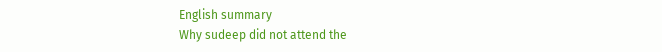English summary
Why sudeep did not attend the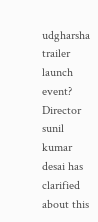udgharsha trailer launch event? Director sunil kumar desai has clarified about this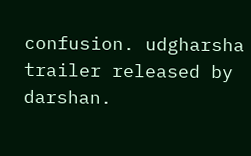confusion. udgharsha trailer released by darshan.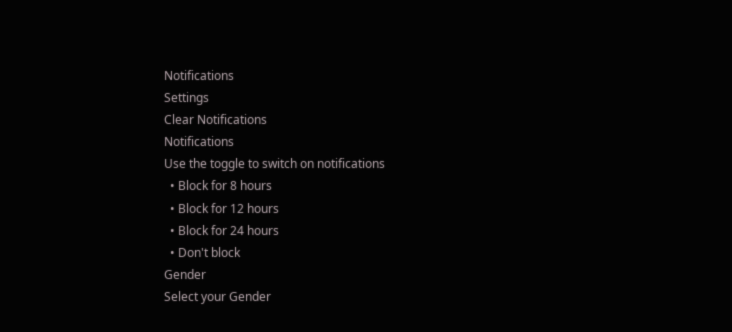Notifications
Settings
Clear Notifications
Notifications
Use the toggle to switch on notifications
  • Block for 8 hours
  • Block for 12 hours
  • Block for 24 hours
  • Don't block
Gender
Select your Gender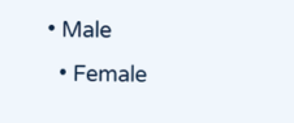• Male
  • Female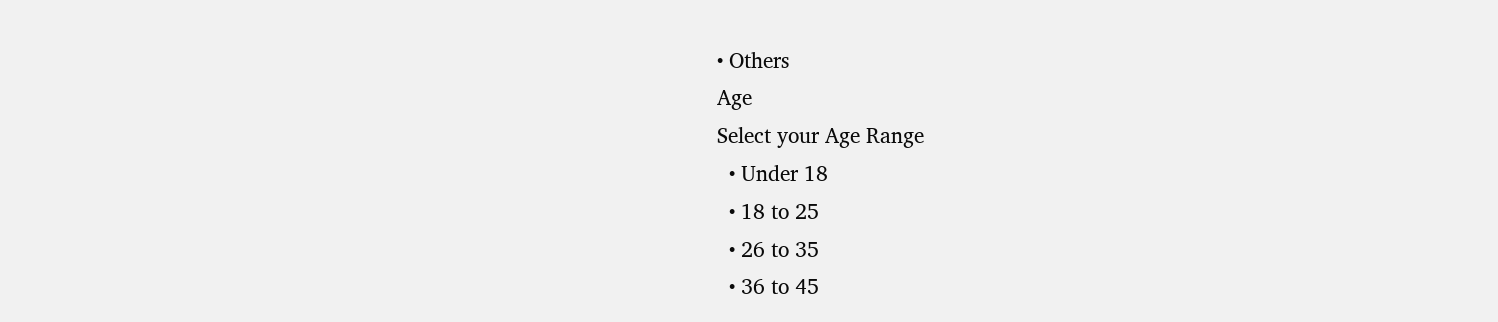• Others
Age
Select your Age Range
  • Under 18
  • 18 to 25
  • 26 to 35
  • 36 to 45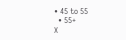• 45 to 55
  • 55+
X